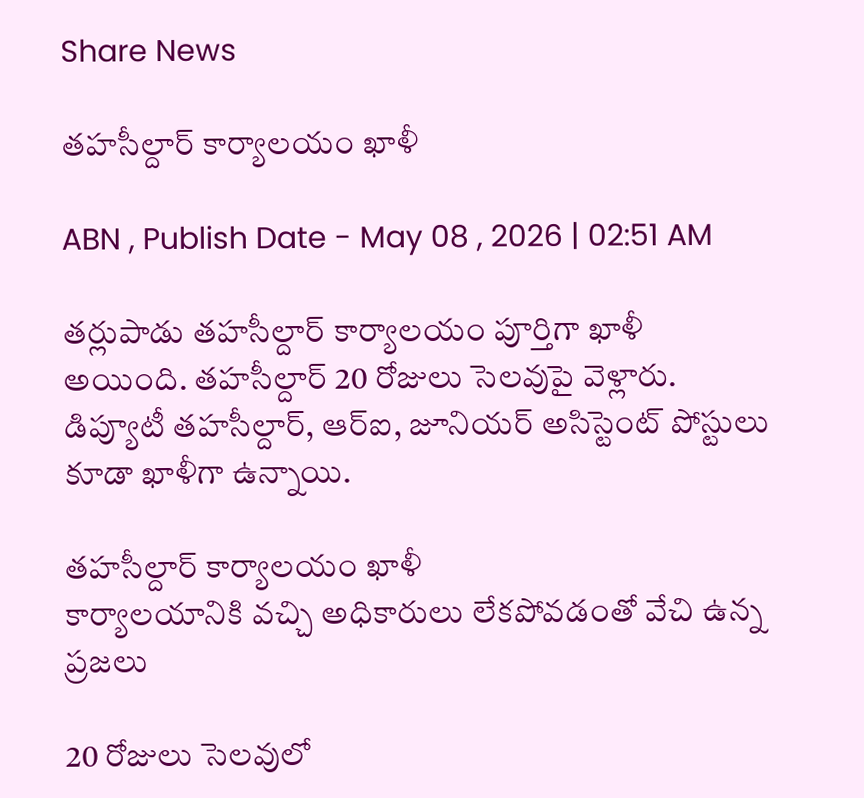Share News

తహసీల్దార్‌ కార్యాలయం ఖాళీ

ABN , Publish Date - May 08 , 2026 | 02:51 AM

తర్లుపాడు తహసీల్దార్‌ కార్యాలయం పూర్తిగా ఖాళీ అయింది. తహసీల్దార్‌ 20 రోజులు సెలవుపై వెళ్లారు. డిప్యూటీ తహసీల్దార్‌, ఆర్‌ఐ, జూనియర్‌ అసిస్టెంట్‌ పోస్టులు కూడా ఖాళీగా ఉన్నాయి.

తహసీల్దార్‌ కార్యాలయం ఖాళీ
కార్యాలయానికి వచ్చి అధికారులు లేకపోవడంతో వేచి ఉన్న ప్రజలు

20 రోజులు సెలవులో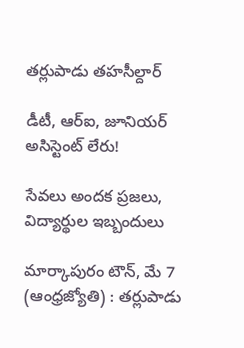తర్లుపాడు తహసీల్దార్‌

డీటీ, ఆర్‌ఐ, జూనియర్‌ అసిస్టెంట్‌ లేరు!

సేవలు అందక ప్రజలు, విద్యార్థుల ఇబ్బందులు

మార్కాపురం టౌన్‌, మే 7 (ఆంధ్రజ్యోతి) : తర్లుపాడు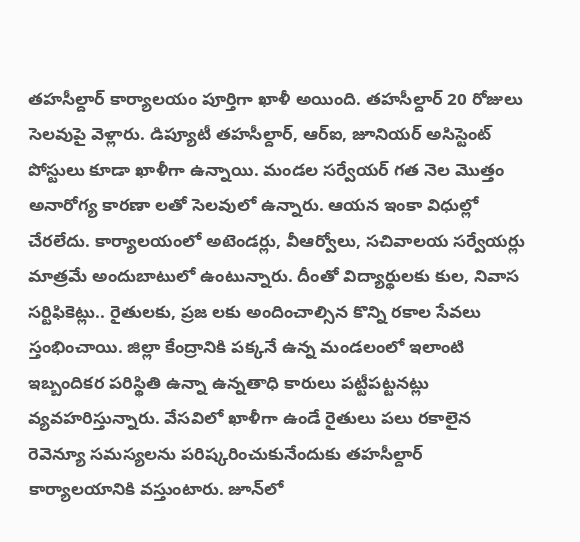తహసీల్దార్‌ కార్యాలయం పూర్తిగా ఖాళీ అయింది. తహసీల్దార్‌ 20 రోజులు సెలవుపై వెళ్లారు. డిప్యూటీ తహసీల్దార్‌, ఆర్‌ఐ, జూనియర్‌ అసిస్టెంట్‌ పోస్టులు కూడా ఖాళీగా ఉన్నాయి. మండల సర్వేయర్‌ గత నెల మొత్తం అనారోగ్య కారణా లతో సెలవులో ఉన్నారు. ఆయన ఇంకా విధుల్లో చేరలేదు. కార్యాలయంలో అటెండర్లు, వీఆర్వోలు, సచివాలయ సర్వేయర్లు మాత్రమే అందుబాటులో ఉంటున్నారు. దీంతో విద్యార్థులకు కుల, నివాస సర్టిఫికెట్లు.. రైతులకు, ప్రజ లకు అందించాల్సిన కొన్ని రకాల సేవలు స్తంభించాయి. జిల్లా కేంద్రానికి పక్కనే ఉన్న మండలంలో ఇలాంటి ఇబ్బందికర పరిస్థితి ఉన్నా ఉన్నతాధి కారులు పట్టీపట్టనట్లు వ్యవహరిస్తున్నారు. వేసవిలో ఖాళీగా ఉండే రైతులు పలు రకాలైన రెవెన్యూ సమస్యలను పరిష్కరించుకునేందుకు తహసీల్దార్‌ కార్యాలయానికి వస్తుంటారు. జూన్‌లో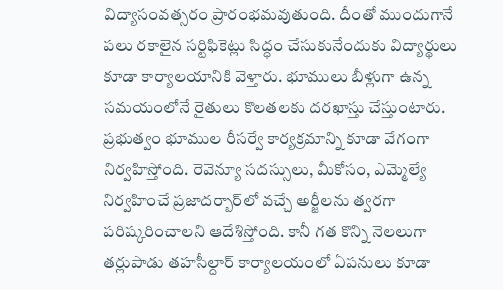విద్యాసంవత్సరం ప్రారంభమవుతుంది. దీంతో ముందుగానే పలు రకాలైన సర్టిఫికెట్లు సిద్ధం చేసుకునేందుకు విద్యార్థులు కూడా కార్యాలయానికి వెళ్తారు. భూములు బీళ్లుగా ఉన్న సమయంలోనే రైతులు కొలతలకు దరఖాస్తు చేస్తుంటారు. ప్రభుత్వం భూముల రీసర్వే కార్యక్రమాన్ని కూడా వేగంగా నిర్వహిస్తోంది. రెవెన్యూ సదస్సులు, మీకోసం, ఎమ్మెల్యే నిర్వహించే ప్రజాదర్బార్‌లో వచ్చే అర్జీలను త్వరగా పరిష్కరించాలని ఆదేశిస్తోంది. కానీ గత కొన్ని నెలలుగా తర్లుపాడు తహసీల్దార్‌ కార్యాలయంలో ఏపనులు కూడా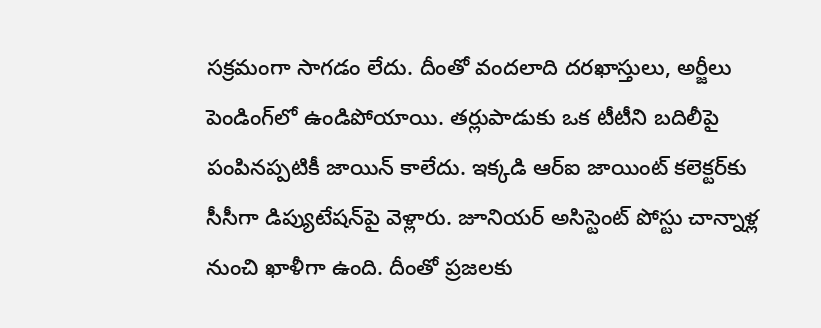సక్రమంగా సాగడం లేదు. దీంతో వందలాది దరఖాస్తులు, అర్జీలు పెండింగ్‌లో ఉండిపోయాయి. తర్లుపాడుకు ఒక టీటీని బదిలీపై పంపినప్పటికీ జాయిన్‌ కాలేదు. ఇక్కడి ఆర్‌ఐ జాయింట్‌ కలెక్టర్‌కు సీసీగా డిప్యుటేషన్‌పై వెళ్లారు. జూనియర్‌ అసిస్టెంట్‌ పోస్టు చాన్నాళ్ల నుంచి ఖాళీగా ఉంది. దీంతో ప్రజలకు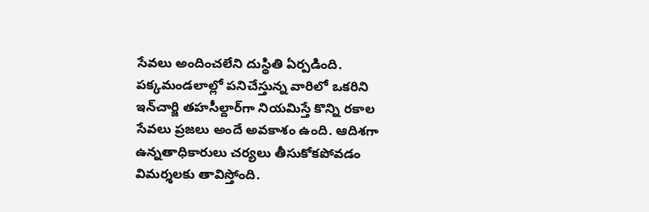సేవలు అందించలేని దుస్థితి ఏర్పడింది. పక్కమండలాల్లో పనిచేస్తున్న వారిలో ఒకరిని ఇన్‌చార్జి తహసీల్దార్‌గా నియమిస్తే కొన్ని రకాల సేవలు ప్రజలు అందే అవకాశం ఉంది. ఆదిశగా ఉన్నతాధికారులు చర్యలు తీసుకోకపోవడం విమర్శలకు తావిస్తోంది.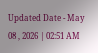Updated Date - May 08 , 2026 | 02:51 AM